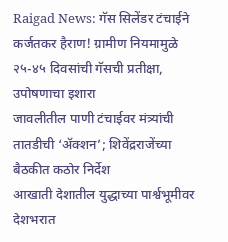Raigad News: गॅस सिलेंडर टंचाईने कर्जतकर हैराण! ग्रामीण नियमामुळे २५-४५ दिवसांची गॅसची प्रतीक्षा, उपोषणाचा इशारा
जावलीतील पाणी टंचाईवर मंत्र्यांची तातडीची ‘ॲक्शन’; शिवेंद्रराजेंच्या बैठकीत कठोर निर्देश
आखाती देशातील युद्धाच्या पार्श्वभूमीवर देशभरात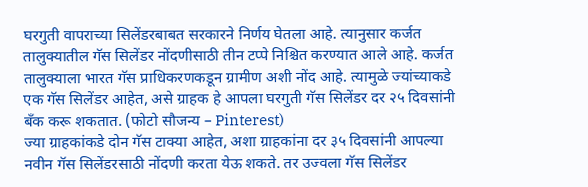घरगुती वापराच्या सिलेंडरबाबत सरकारने निर्णय घेतला आहे. त्यानुसार कर्जत तालुक्यातील गॅस सिलेंडर नोंदणीसाठी तीन टप्पे निश्चित करण्यात आले आहे. कर्जत तालुक्याला भारत गॅस प्राधिकरणकडून ग्रामीण अशी नोंद आहे. त्यामुळे ज्यांच्याकडे एक गॅस सिलेंडर आहेत, असे ग्राहक हे आपला घरगुती गॅस सिलेंडर दर २५ दिवसांनी बँक करू शकतात. (फोटो सौजन्य – Pinterest)
ज्या ग्राहकांकडे दोन गॅस टाक्या आहेत, अशा ग्राहकांना दर ३५ दिवसांनी आपल्या नवीन गॅस सिलेंडरसाठी नोंदणी करता येऊ शकते. तर उज्वला गॅस सिलेंडर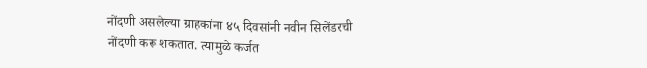नोंदणी असलेल्या ग्राहकांना ४५ दिवसांनी नवीन सिलेंडरची नोंदणी करू शकतात. त्यामुळे कर्जत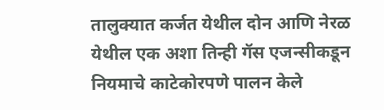तालुक्यात कर्जत येथील दोन आणि नेरळ येथील एक अशा तिन्ही गॅस एजन्सीकडून नियमाचे काटेकोरपणे पालन केले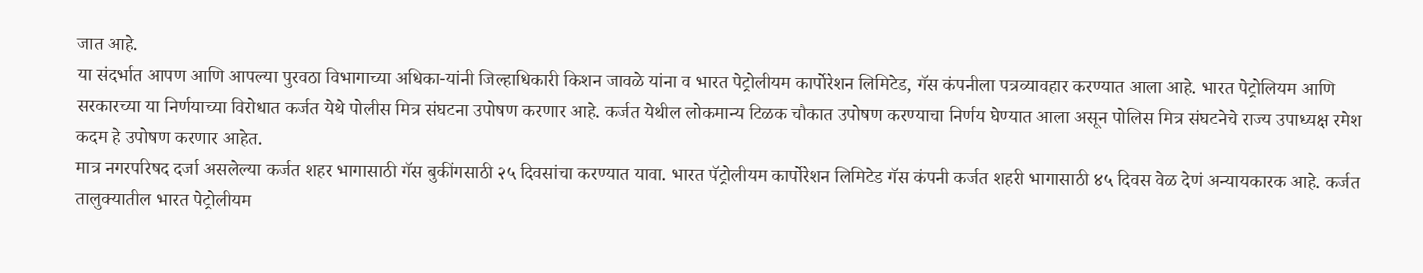जात आहे.
या संदर्भात आपण आणि आपल्या पुरवठा विभागाच्या अधिका-यांनी जिल्हाधिकारी किशन जावळे यांना व भारत पेट्रोलीयम कार्पोरेशन लिमिटेड, गॅस कंपनीला पत्रव्यावहार करण्यात आला आहे. भारत पेट्रोलियम आणि सरकारच्या या निर्णयाच्या विरोधात कर्जत येथे पोलीस मित्र संघटना उपोषण करणार आहे. कर्जत येथील लोकमान्य टिळक चौकात उपोषण करण्याचा निर्णय घेण्यात आला असून पोलिस मित्र संघटनेचे राज्य उपाध्यक्ष रमेश कदम हे उपोषण करणार आहेत.
मात्र नगरपरिषद दर्जा असलेल्या कर्जत शहर भागासाठी गॅस बुकींगसाठी २५ दिवसांचा करण्यात यावा. भारत पॅट्रोलीयम कार्पोरेशन लिमिटेड गॅस कंपनी कर्जत शहरी भागासाठी ४५ दिवस वेळ देणं अन्यायकारक आहे. कर्जत तालुक्यातील भारत पेट्रोलीयम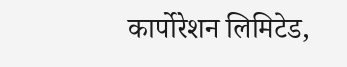कार्पोरेशन लिमिटेड,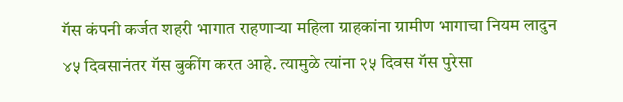गॅस कंपनी कर्जत शहरी भागात राहणाऱ्या महिला ग्राहकांना ग्रामीण भागाचा नियम लादुन ४५ दिवसानंतर गॅस बुकींग करत आहे. त्यामुळे त्यांना २५ दिवस गॅस पुरेसा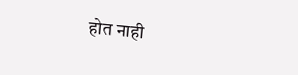होत नाही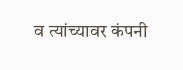व त्यांच्यावर कंपनी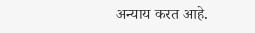अन्याय करत आहे.